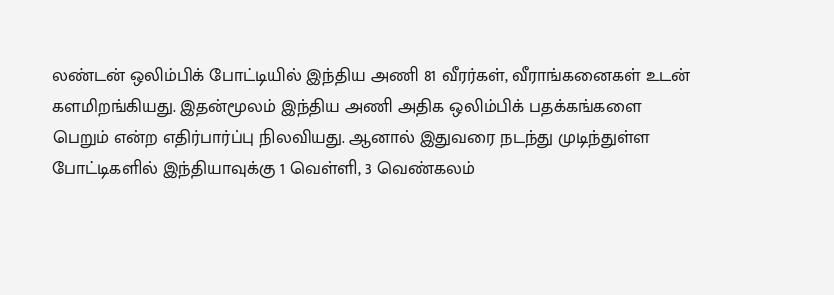லண்டன் ஒலிம்பிக் போட்டியில் இந்திய அணி 81 வீரர்கள், வீராங்கனைகள் உடன் களமிறங்கியது. இதன்மூலம் இந்திய அணி அதிக ஒலிம்பிக் பதக்கங்களை பெறும் என்ற எதிர்பார்ப்பு நிலவியது. ஆனால் இதுவரை நடந்து முடிந்துள்ள போட்டிகளில் இந்தியாவுக்கு 1 வெள்ளி, 3 வெண்கலம்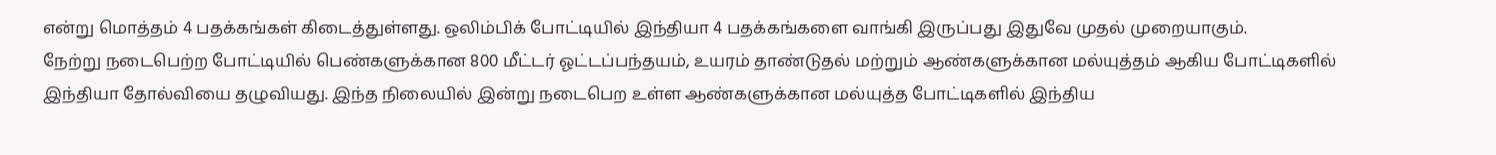என்று மொத்தம் 4 பதக்கங்கள் கிடைத்துள்ளது. ஒலிம்பிக் போட்டியில் இந்தியா 4 பதக்கங்களை வாங்கி இருப்பது இதுவே முதல் முறையாகும்.
நேற்று நடைபெற்ற போட்டியில் பெண்களுக்கான 800 மீட்டர் ஓட்டப்பந்தயம், உயரம் தாண்டுதல் மற்றும் ஆண்களுக்கான மல்யுத்தம் ஆகிய போட்டிகளில் இந்தியா தோல்வியை தழுவியது. இந்த நிலையில் இன்று நடைபெற உள்ள ஆண்களுக்கான மல்யுத்த போட்டிகளில் இந்திய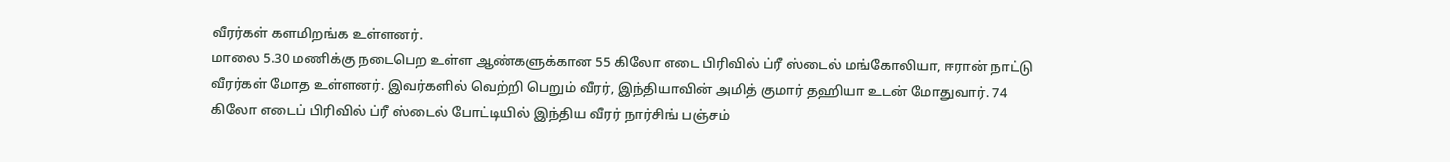வீரர்கள் களமிறங்க உள்ளனர்.
மாலை 5.30 மணிக்கு நடைபெற உள்ள ஆண்களுக்கான 55 கிலோ எடை பிரிவில் ப்ரீ ஸ்டைல் மங்கோலியா, ஈரான் நாட்டு வீரர்கள் மோத உள்ளனர். இவர்களில் வெற்றி பெறும் வீரர், இந்தியாவின் அமித் குமார் தஹியா உடன் மோதுவார். 74 கிலோ எடைப் பிரிவில் ப்ரீ ஸ்டைல் போட்டியில் இந்திய வீரர் நார்சிங் பஞ்சம்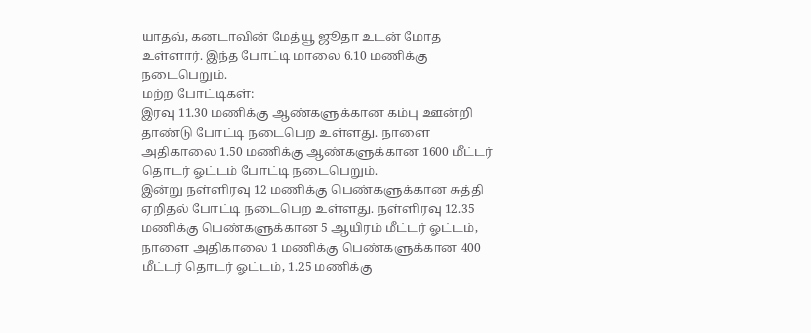யாதவ், கனடாவின் மேத்யூ ஜூதா உடன் மோத உள்ளார். இந்த போட்டி மாலை 6.10 மணிக்கு நடைபெறும்.
மற்ற போட்டிகள்:
இரவு 11.30 மணிக்கு ஆண்களுக்கான கம்பு ஊன்றி தாண்டு போட்டி நடைபெற உள்ளது. நாளை அதிகாலை 1.50 மணிக்கு ஆண்களுக்கான 1600 மீட்டர் தொடர் ஓட்டம் போட்டி நடைபெறும்.
இன்று நள்ளிரவு 12 மணிக்கு பெண்களுக்கான சுத்தி ஏறிதல் போட்டி நடைபெற உள்ளது. நள்ளிரவு 12.35 மணிக்கு பெண்களுக்கான 5 ஆயிரம் மீட்டர் ஓட்டம், நாளை அதிகாலை 1 மணிக்கு பெண்களுக்கான 400 மீட்டர் தொடர் ஓட்டம், 1.25 மணிக்கு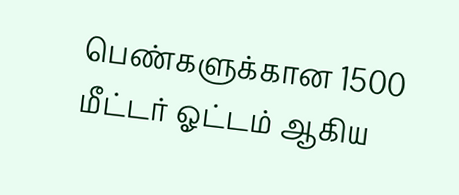பெண்களுக்கான 1500 மீட்டர் ஓட்டம் ஆகிய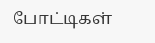போட்டிகள்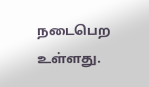நடைபெற உள்ளது.